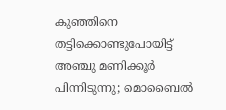കുഞ്ഞിനെ തട്ടിക്കൊണ്ടുപോയിട്ട് അഞ്ചു മണിക്കൂർ പിന്നിടുന്നു; മൊബൈൽ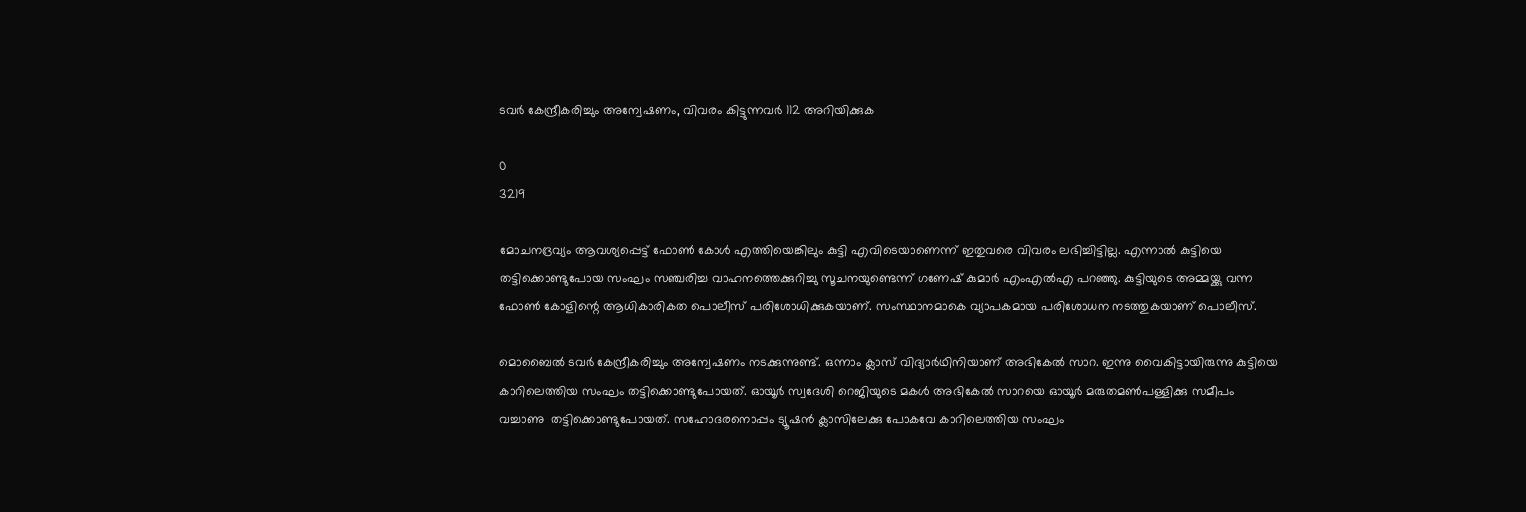ടവർ കേന്ദ്രീകരിച്ചും അന്വേഷണം, വിവരം കിട്ടുന്നവർ 112 അറിയിക്കുക

0
3219

മോചനദ്രവ്യം ആവശ്യപ്പെട്ട് ഫോൺ കോൾ എത്തിയെങ്കിലും കുട്ടി എവിടെയാണെന്ന് ഇതുവരെ വിവരം ലഭിച്ചിട്ടില്ല. എന്നാൽ കുട്ടിയെ തട്ടിക്കൊണ്ടുപോയ സംഘം സഞ്ചരിച്ച വാഹനത്തെക്കുറിച്ചു സൂചനയുണ്ടെന്ന് ഗണേഷ് കുമാർ എംഎൽഎ പറഞ്ഞു. കുട്ടിയുടെ അമ്മയ്ക്കു വന്ന ഫോൺ കോളിന്റെ ആധികാരികത പൊലീസ് പരിശോധിക്കുകയാണ്. സംസ്ഥാനമാകെ വ്യാപകമായ പരിശോധന നടത്തുകയാണ് പൊലീസ്.

മൊബൈൽ ടവർ കേന്ദ്രീകരിച്ചും അന്വേഷണം നടക്കുന്നുണ്ട്. ഒന്നാം ക്ലാസ് വിദ്യാർഥിനിയാണ് അഭികേൽ സാറ. ഇന്നു വൈകിട്ടായിരുന്നു കുട്ടിയെ കാറിലെത്തിയ സംഘം തട്ടിക്കൊണ്ടുപോയത്. ഓയൂർ സ്വദേശി റെജിയുടെ മകൾ അഭികേൽ സാറയെ ഓയൂർ മരുതമൺപള്ളിക്കു സമീപം വച്ചാണു  തട്ടിക്കൊണ്ടുപോയത്. സഹോദരനൊപ്പം ട്യൂഷൻ ക്ലാസിലേക്കു പോകവേ കാറിലെത്തിയ സംഘം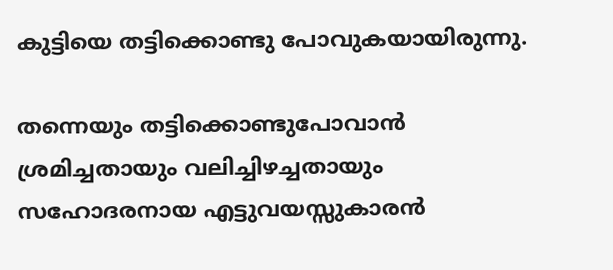കുട്ടിയെ തട്ടിക്കൊണ്ടു പോവുകയായിരുന്നു.

തന്നെയും തട്ടിക്കൊണ്ടുപോവാൻ ശ്രമിച്ചതായും വലിച്ചിഴച്ചതായും സഹോദരനായ എട്ടുവയസ്സുകാരൻ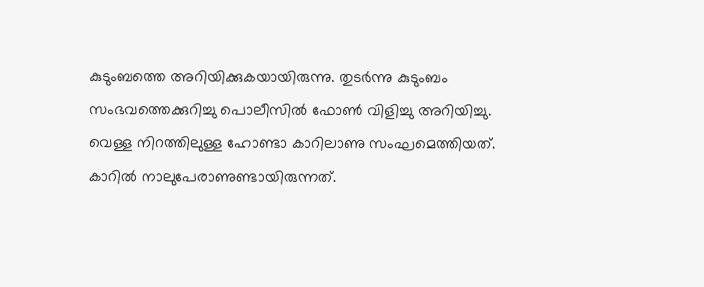കുടുംബത്തെ അറിയിക്കുകയായിരുന്നു. തുടർന്നു കുടുംബം സംഭവത്തെക്കുറിച്ചു പൊലീസിൽ ഫോൺ വിളിച്ചു അറിയിച്ചു. വെള്ള നിറത്തിലുള്ള ഹോണ്ടാ കാറിലാണു സംഘമെത്തിയത്. കാറിൽ നാലുപേരാണുണ്ടായിരുന്നത്.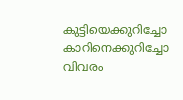കുട്ടിയെക്കുറിച്ചോ കാറിനെക്കുറിച്ചോ വിവരം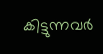കിട്ടുന്നവർ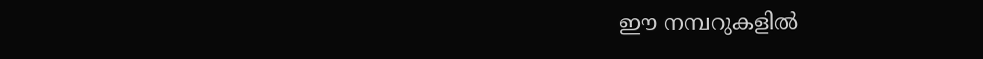ഈ നമ്പറുകളിൽ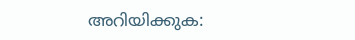അറിയിക്കുക: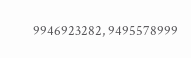9946923282, 9495578999